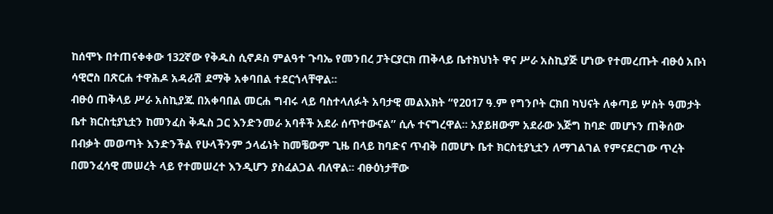ከሰሞኑ በተጠናቀቀው 132ኛው የቅዱስ ሲኖዶስ ምልዓተ ጉባኤ የመንበረ ፓትርያርክ ጠቅላይ ቤተክህነት ዋና ሥራ አስኪያጅ ሆነው የተመረጡት ብፁዕ አቡነ ሳዊሮስ በጽርሐ ተዋሕዶ አዳራሽ ደማቅ አቀባበል ተደርጎላቸዋል፡፡
ብፁዕ ጠቅላይ ሥራ አስኪያጁ በአቀባበል መርሐ ግብሩ ላይ ባስተላለፉት አባታዊ መልእክት “የ2017 ዓ.ም የግንቦት ርክበ ካህናት ለቀጣይ ሦስት ዓመታት ቤተ ክርስቲያኒቷን ከመንፈስ ቅዱስ ጋር እንድንመራ አባቶች አደራ ሰጥተውናል” ሲሉ ተናግረዋል፡፡ አያይዘውም አደራው እጅግ ከባድ መሆኑን ጠቅሰው በብቃት መወጣት እንድንችል የሁላችንም ኃላፊነት ከመቼውም ጊዜ በላይ ከባድና ጥብቅ በመሆኑ ቤተ ክርስቲያኒቷን ለማገልገል የምናደርገው ጥረት በመንፈሳዊ መሠረት ላይ የተመሠረተ እንዲሆን ያስፈልጋል ብለዋል፡፡ ብፁዕነታቸው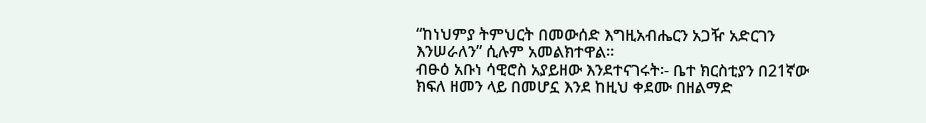“ከነህምያ ትምህርት በመውሰድ እግዚአብሔርን አጋዥ አድርገን እንሠራለን” ሲሉም አመልክተዋል፡፡
ብፁዕ አቡነ ሳዊሮስ አያይዘው እንደተናገሩት፡- ቤተ ክርስቲያን በ21ኛው ክፍለ ዘመን ላይ በመሆኗ እንደ ከዚህ ቀደሙ በዘልማድ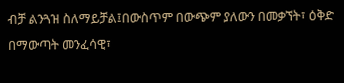ብቻ ልንጓዝ ስለማይቻል፤በውስጥም በውጭም ያለውን በመቃኘት፣ ዕቅድ በማውጣት መንፈሳዊ፣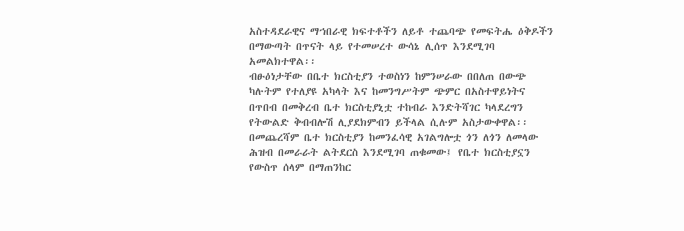አስተዳደራዊና ማኀበራዊ ክፍተቶችን ለይቶ ተጨባጭ የመፍትሔ ዕቅዶችን በማውጣት በጥናት ላይ የተመሠረተ ውሳኔ ሊሰጥ እንደሚገባ አመልክተዋል፡፡
ብፁዕነታቸው በቤተ ክርስቲያን ተወስነን ከምንሠራው በበለጠ በውጭ ካሉትም የተለያዩ አካላት እና ከመንግሥትም ጭምር በአስተዋይነትና በጥበብ በመቅረብ ቤተ ክርስቲያኒቷ ተከብራ እንድትሻገር ካላደረግን የትውልድ ቅብብሎሽ ሊያደክምብን ይችላል ሲሉም አስታውቀዋል፡፡
በመጨረሻም ቤተ ክርስቲያን ከመንፈሳዊ አገልግሎቷ ጎን ለጎን ለመላው ሕዝብ በመራራት ልትደርስ እንደሚገባ ጠቁመው፤ የቤተ ክርስቲያኗን የውስጥ ሰላም በማጠንከር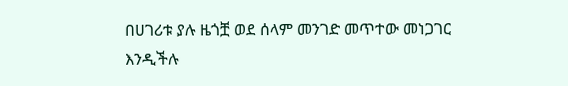በሀገሪቱ ያሉ ዜጎቿ ወደ ሰላም መንገድ መጥተው መነጋገር እንዲችሉ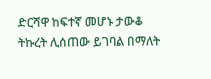ድርሻዋ ከፍተኛ መሆኑ ታውቆ ትኩረት ሊሰጠው ይገባል በማለት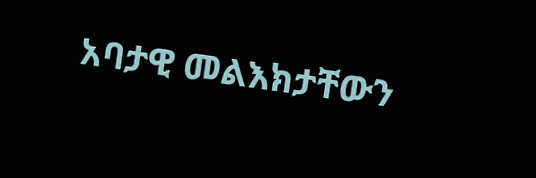አባታዊ መልእክታቸውን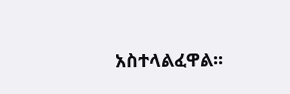አስተላልፈዋል፡፡